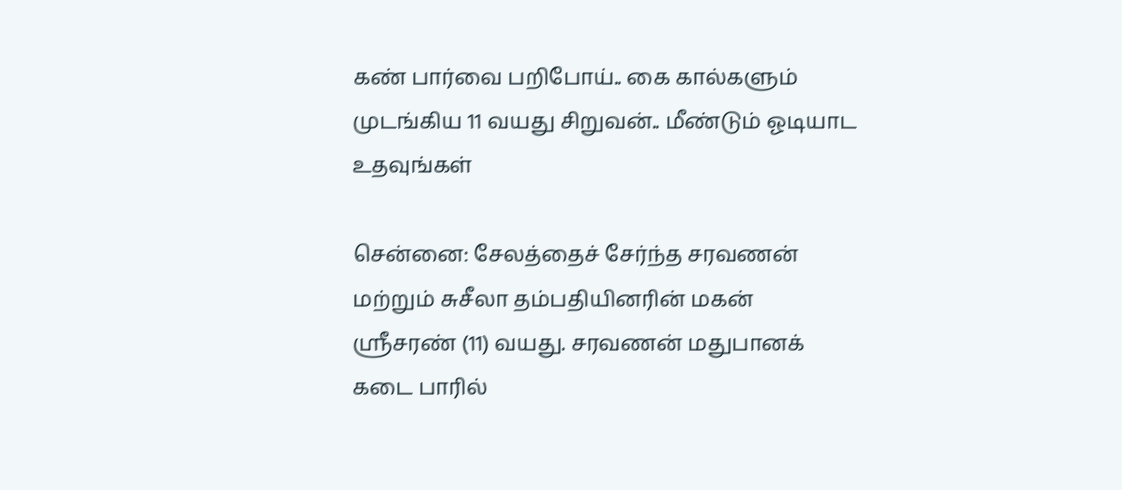கண் பார்வை பறிபோய்.. கை கால்களும் முடங்கிய 11 வயது சிறுவன்.. மீண்டும் ஓடியாட உதவுங்கள்

சென்னை: சேலத்தைச் சேர்ந்த சரவணன் மற்றும் சுசீலா தம்பதியினரின் மகன் ஸ்ரீசரண் (11) வயது. சரவணன் மதுபானக் கடை பாரில்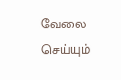வேலை செய்யும்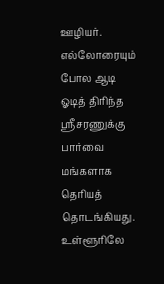ஊழியர். எல்லோரையும் போல ஆடி ஓடித் திரிந்த ஸ்ரீசரணுக்கு பார்வை மங்களாக தெரியத் தொடங்கியது. உள்ளூரிலே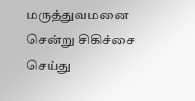மருத்துவமனை சென்று சிகிச்சை செய்து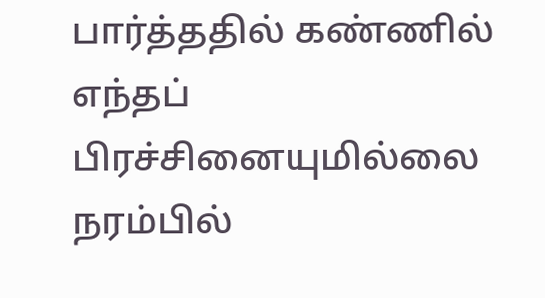பார்த்ததில் கண்ணில் எந்தப் பிரச்சினையுமில்லை நரம்பில்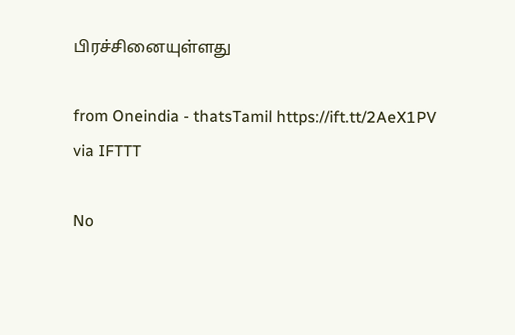பிரச்சினையுள்ளது

from Oneindia - thatsTamil https://ift.tt/2AeX1PV
via IFTTT

No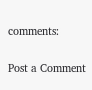comments:

Post a Comment